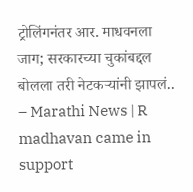ट्रोलिंगनंतर आर. माधवनला जाग; सरकारच्या चुकांबद्दल बोलला तरी नेटकऱ्यांनी झापलं.. – Marathi News | R madhavan came in support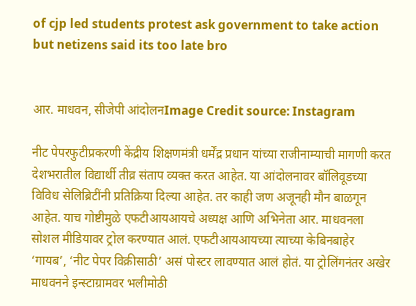of cjp led students protest ask government to take action but netizens said its too late bro


आर. माधवन, सीजेपी आंदोलनImage Credit source: Instagram

नीट पेपरफुटीप्रकरणी केंद्रीय शिक्षणमंत्री धर्मेंद्र प्रधान यांच्या राजीनाम्याची मागणी करत देशभरातील विद्यार्थी तीव्र संताप व्यक्त करत आहेत. या आंदोलनावर बॉलिवूडच्या विविध सेलिब्रिटींनी प्रतिक्रिया दिल्या आहेत. तर काही जण अजूनही मौन बाळगून आहेत. याच गोष्टीमुळे एफटीआयआयचे अध्यक्ष आणि अभिनेता आर. माधवनला सोशल मीडियावर ट्रोल करण्यात आलं. एफटीआयआयच्या त्याच्या केबिनबाहेर ‘गायब’, ‘नीट पेपर विक्रीसाठी’ असं पोस्टर लावण्यात आलं होतं. या ट्रोलिंगनंतर अखेर माधवनने इन्स्टाग्रामवर भलीमोठी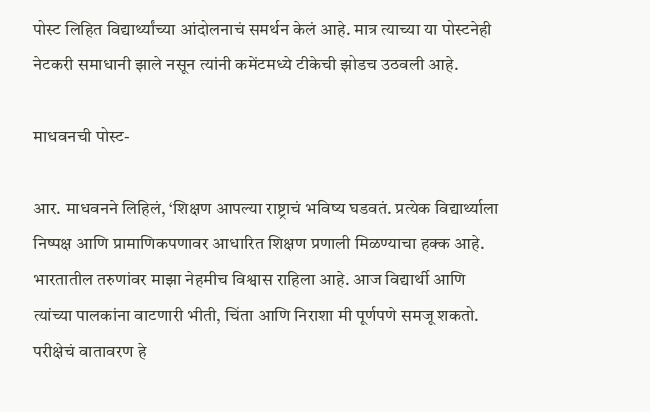पोस्ट लिहित विद्यार्थ्यांच्या आंदोलनाचं समर्थन केलं आहे. मात्र त्याच्या या पोस्टनेही नेटकरी समाधानी झाले नसून त्यांनी कमेंटमध्ये टीकेची झोडच उठवली आहे.

माधवनची पोस्ट-

आर. माधवनने लिहिलं, ‘शिक्षण आपल्या राष्ट्राचं भविष्य घडवतं. प्रत्येक विद्यार्थ्याला निष्पक्ष आणि प्रामाणिकपणावर आधारित शिक्षण प्रणाली मिळण्याचा हक्क आहे. भारतातील तरुणांवर माझा नेहमीच विश्वास राहिला आहे. आज विद्यार्थी आणि त्यांच्या पालकांना वाटणारी भीती, चिंता आणि निराशा मी पूर्णपणे समजू शकतो. परीक्षेचं वातावरण हे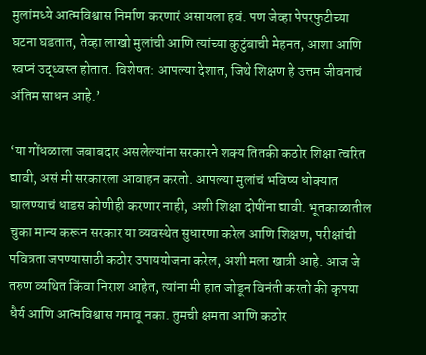मुलांमध्ये आत्मविश्वास निर्माण करणारं असायला हवं. पण जेव्हा पेपरफुटीच्या घटना घडतात, तेव्हा लाखो मुलांची आणि त्यांच्या कुटुंबाची मेहनत, आशा आणि स्वप्नं उद्ध्वस्त होतात. विशेषत: आपल्या देशात, जिथे शिक्षण हे उत्तम जीवनाचं अंतिम साधन आहे.’

‘या गोंधळाला जबाबदार असलेल्यांना सरकारने शक्य तितकी कठोर शिक्षा त्वरित द्यावी, असं मी सरकारला आवाहन करतो. आपल्या मुलांचं भविष्य धोक्यात घालण्याचं धाडस कोणीही करणार नाही, अशी शिक्षा दोषींना द्यावी. भूतकाळातील चुका मान्य करून सरकार या व्यवस्थेत सुधारणा करेल आणि शिक्षण, परीक्षांची पवित्रता जपण्यासाठी कठोर उपाययोजना करेल, अशी मला खात्री आहे. आज जे तरुण व्यथित किंवा निराश आहेत, त्यांना मी हात जोडून विनंती करतो की कृपया धैर्य आणि आत्मविश्वास गमावू नका. तुमची क्षमता आणि कठोर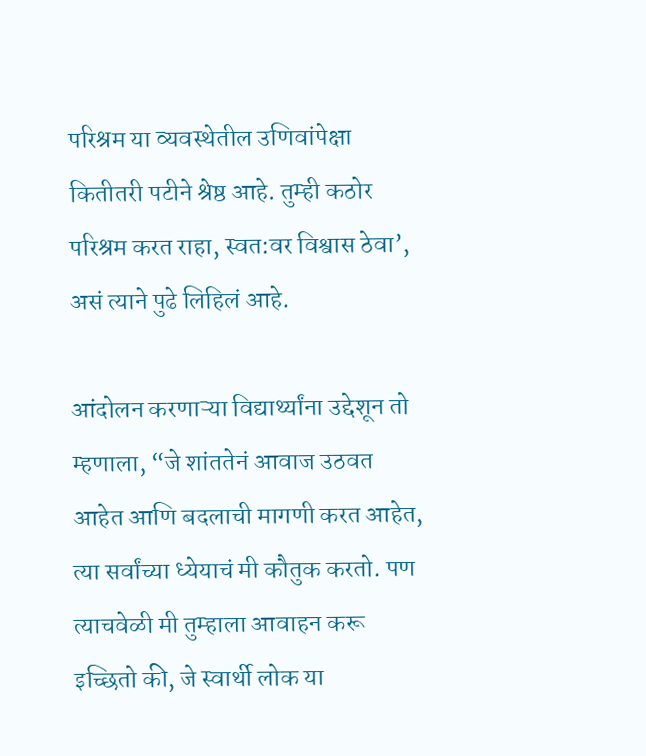परिश्रम या व्यवस्थेतील उणिवांपेक्षा कितीतरी पटीने श्रेष्ठ आहे. तुम्ही कठोर परिश्रम करत राहा, स्वत:वर विश्वास ठेवा’, असं त्याने पुढे लिहिलं आहे.

आंदोलन करणाऱ्या विद्यार्थ्यांना उद्देशून तो म्हणाला, “जे शांततेनं आवाज उठवत आहेत आणि बदलाची मागणी करत आहेत, त्या सर्वांच्या ध्येयाचं मी कौतुक करतो. पण त्याचवेळी मी तुम्हाला आवाहन करू इच्छितो की, जे स्वार्थी लोक या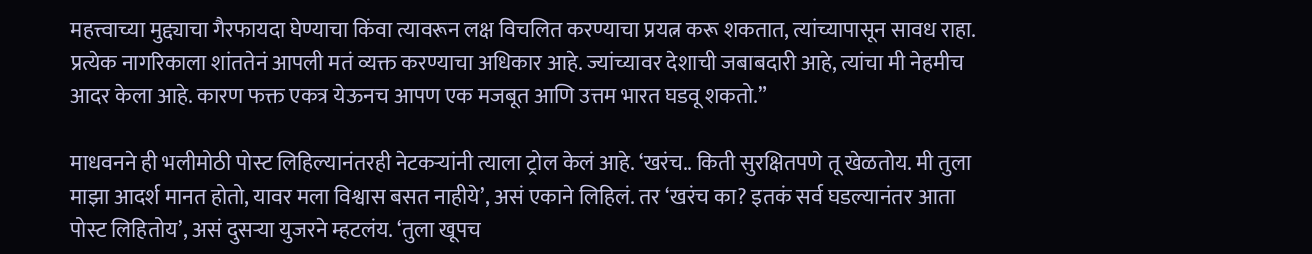महत्त्वाच्या मुद्द्याचा गैरफायदा घेण्याचा किंवा त्यावरून लक्ष विचलित करण्याचा प्रयत्न करू शकतात, त्यांच्यापासून सावध राहा. प्रत्येक नागरिकाला शांततेनं आपली मतं व्यक्त करण्याचा अधिकार आहे. ज्यांच्यावर देशाची जबाबदारी आहे, त्यांचा मी नेहमीच आदर केला आहे. कारण फक्त एकत्र येऊनच आपण एक मजबूत आणि उत्तम भारत घडवू शकतो.”

माधवनने ही भलीमोठी पोस्ट लिहिल्यानंतरही नेटकऱ्यांनी त्याला ट्रोल केलं आहे. ‘खरंच.. किती सुरक्षितपणे तू खेळतोय. मी तुला माझा आदर्श मानत होतो, यावर मला विश्वास बसत नाहीये’, असं एकाने लिहिलं. तर ‘खरंच का? इतकं सर्व घडल्यानंतर आता पोस्ट लिहितोय’, असं दुसऱ्या युजरने म्हटलंय. ‘तुला खूपच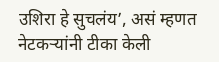उशिरा हे सुचलंय’, असं म्हणत नेटकऱ्यांनी टीका केली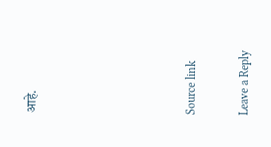आहे.





Source link

Leave a Reply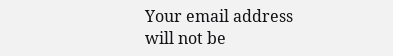Your email address will not be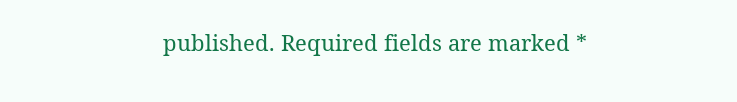published. Required fields are marked *